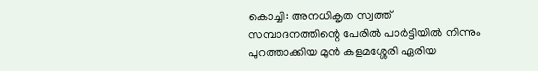കൊച്ചി: അനധികൃത സ്വത്ത് സമ്പാദനത്തിന്റെ പേരില്‍ പാര്‍ട്ടിയില്‍ നിന്നും പുറത്താക്കിയ മുന്‍ കളമശ്ശേരി ഏരിയ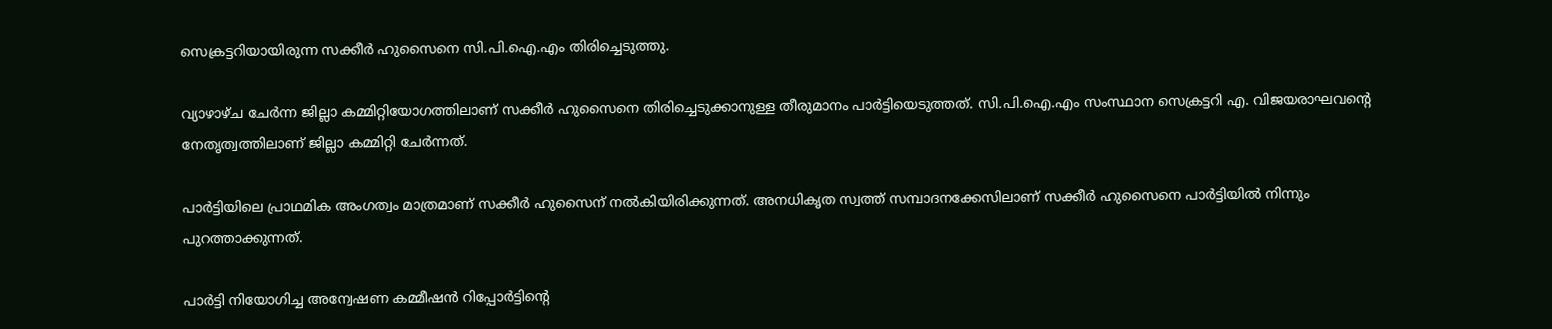സെക്രട്ടറിയായിരുന്ന സക്കീര്‍ ഹുസൈനെ സി.പി.ഐ.എം തിരിച്ചെടുത്തു.

വ്യാഴാഴ്ച ചേര്‍ന്ന ജില്ലാ കമ്മിറ്റിയോഗത്തിലാണ് സക്കീര്‍ ഹുസൈനെ തിരിച്ചെടുക്കാനുള്ള തീരുമാനം പാര്‍ട്ടിയെടുത്തത്. സി.പി.ഐ.എം സംസ്ഥാന സെക്രട്ടറി എ. വിജയരാഘവന്റെ നേതൃത്വത്തിലാണ് ജില്ലാ കമ്മിറ്റി ചേര്‍ന്നത്.

പാര്‍ട്ടിയിലെ പ്രാഥമിക അംഗത്വം മാത്രമാണ് സക്കീര്‍ ഹുസൈന് നല്‍കിയിരിക്കുന്നത്. അനധികൃത സ്വത്ത് സമ്പാദനക്കേസിലാണ് സക്കീര്‍ ഹുസൈനെ പാര്‍ട്ടിയില്‍ നിന്നും പുറത്താക്കുന്നത്.

പാര്‍ട്ടി നിയോഗിച്ച അന്വേഷണ കമ്മീഷന്‍ റിപ്പോര്‍ട്ടിന്റെ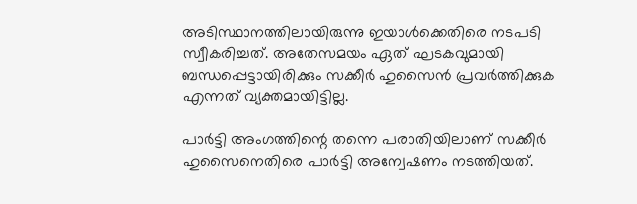അടിസ്ഥാനത്തിലായിരുന്നു ഇയാള്‍ക്കെതിരെ നടപടി സ്വീകരിച്ചത്. അതേസമയം ഏത് ഘടകവുമായി ബന്ധപ്പെട്ടായിരിക്കും സക്കീര്‍ ഹുസൈന്‍ പ്രവര്‍ത്തിക്കുക എന്നത് വ്യക്തമായിട്ടില്ല.

പാര്‍ട്ടി അംഗത്തിന്റെ തന്നെ പരാതിയിലാണ് സക്കീര്‍ ഹുസൈനെതിരെ പാര്‍ട്ടി അന്വേഷണം നടത്തിയത്.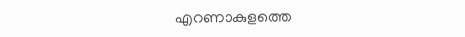എറണാകുളത്തെ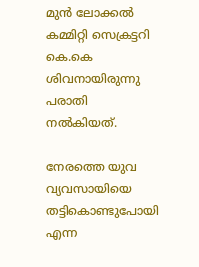മുന്‍ ലോക്കല്‍ കമ്മിറ്റി സെക്രട്ടറി കെ.കെ ശിവനായിരുന്നു പരാതി നല്‍കിയത്.

നേരത്തെ യുവ വ്യവസായിയെ തട്ടികൊണ്ടുപോയി എന്ന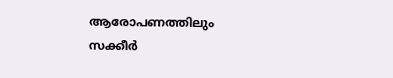ആരോപണത്തിലും സക്കീര്‍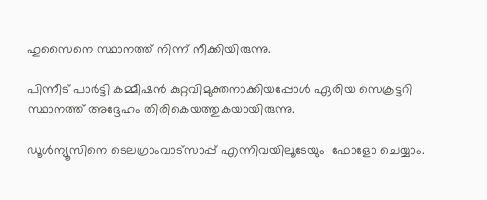ഹുസൈനെ സ്ഥാനത്ത് നിന്ന് നീക്കിയിരുന്നു.

പിന്നീട് പാര്‍ട്ടി കമ്മീഷന്‍ കുറ്റവിമുക്തനാക്കിയപ്പോള്‍ ഏരിയ സെക്രട്ടറി സ്ഥാനത്ത് അദ്ദേഹം തിരികെയത്തുകയായിരുന്നു.

ഡൂള്‍ന്യൂസിനെ ടെലഗ്രാംവാട്‌സാപ്പ് എന്നിവയിലൂടേയും  ഫോളോ ചെയ്യാം.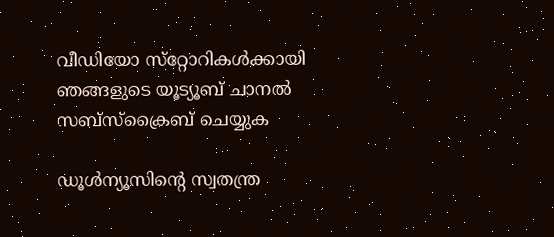വീഡിയോ സ്‌റ്റോറികള്‍ക്കായി ഞങ്ങളുടെ യൂട്യൂബ് ചാനല്‍ സബ്‌സ്‌ക്രൈബ് ചെയ്യുക

ഡൂള്‍ന്യൂസിന്റെ സ്വതന്ത്ര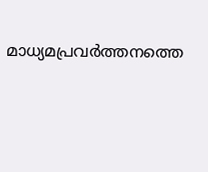മാധ്യമപ്രവര്‍ത്തനത്തെ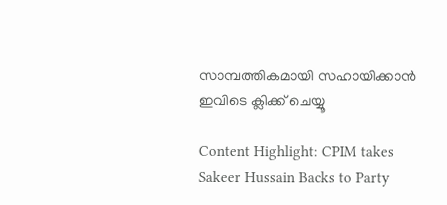സാമ്പത്തികമായി സഹായിക്കാന്‍ ഇവിടെ ക്ലിക്ക് ചെയ്യൂ

Content Highlight: CPIM takes Sakeer Hussain Backs to Party